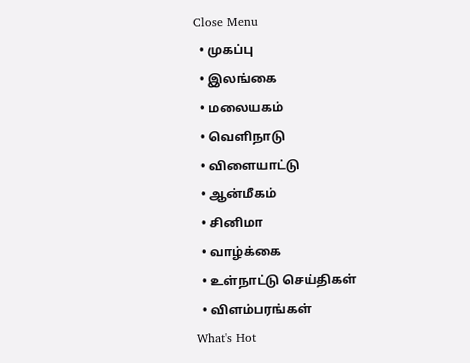Close Menu
  • முகப்பு
  • இலங்கை
  • மலையகம்
  • வெளிநாடு
  • விளையாட்டு
  • ஆன்மீகம்
  • சினிமா
  • வாழ்க்கை
  • உள்நாட்டு செய்திகள்
  • விளம்பரங்கள்
What's Hot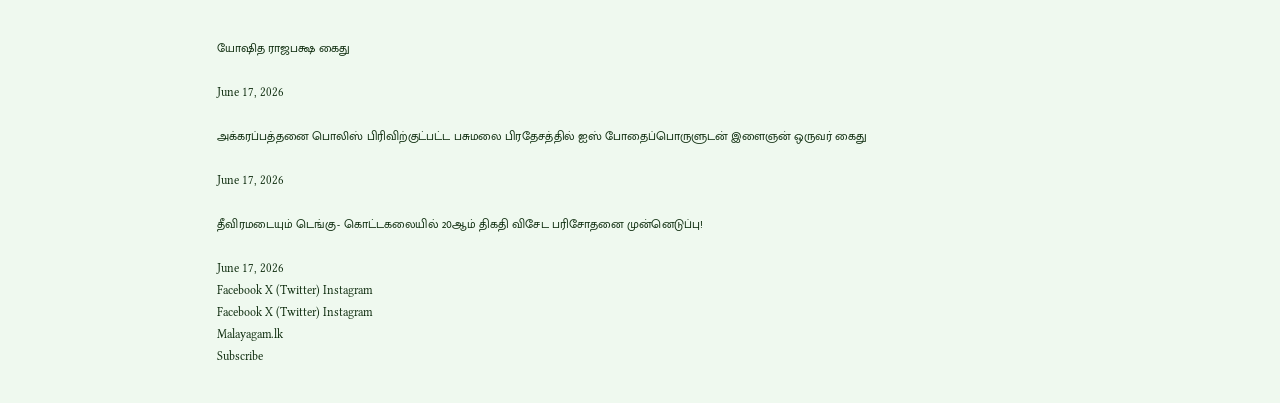யோஷித ராஜபக்ஷ கைது

June 17, 2026

அக்கரப்பத்தனை பொலிஸ் பிரிவிற்குட்பட்ட பசுமலை பிரதேசத்தில் ஐஸ் போதைப்பொருளுடன் இளைஞன் ஒருவர் கைது

June 17, 2026

தீவிரமடையும் டெங்கு- கொட்டகலையில் 20ஆம் திகதி விசேட பரிசோதனை முன்னெடுப்பு!

June 17, 2026
Facebook X (Twitter) Instagram
Facebook X (Twitter) Instagram
Malayagam.lk
Subscribe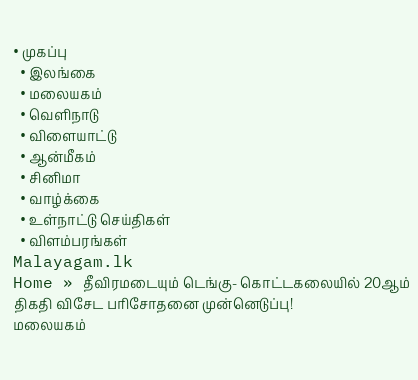• முகப்பு
  • இலங்கை
  • மலையகம்
  • வெளிநாடு
  • விளையாட்டு
  • ஆன்மீகம்
  • சினிமா
  • வாழ்க்கை
  • உள்நாட்டு செய்திகள்
  • விளம்பரங்கள்
Malayagam.lk
Home » தீவிரமடையும் டெங்கு- கொட்டகலையில் 20ஆம் திகதி விசேட பரிசோதனை முன்னெடுப்பு!
மலையகம்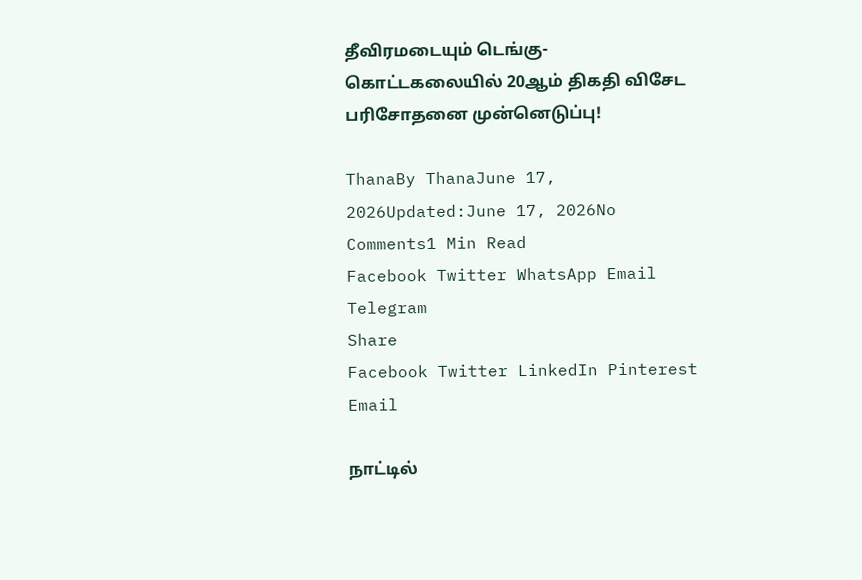தீவிரமடையும் டெங்கு- கொட்டகலையில் 20ஆம் திகதி விசேட பரிசோதனை முன்னெடுப்பு!

ThanaBy ThanaJune 17, 2026Updated:June 17, 2026No Comments1 Min Read
Facebook Twitter WhatsApp Email Telegram
Share
Facebook Twitter LinkedIn Pinterest Email

நாட்டில்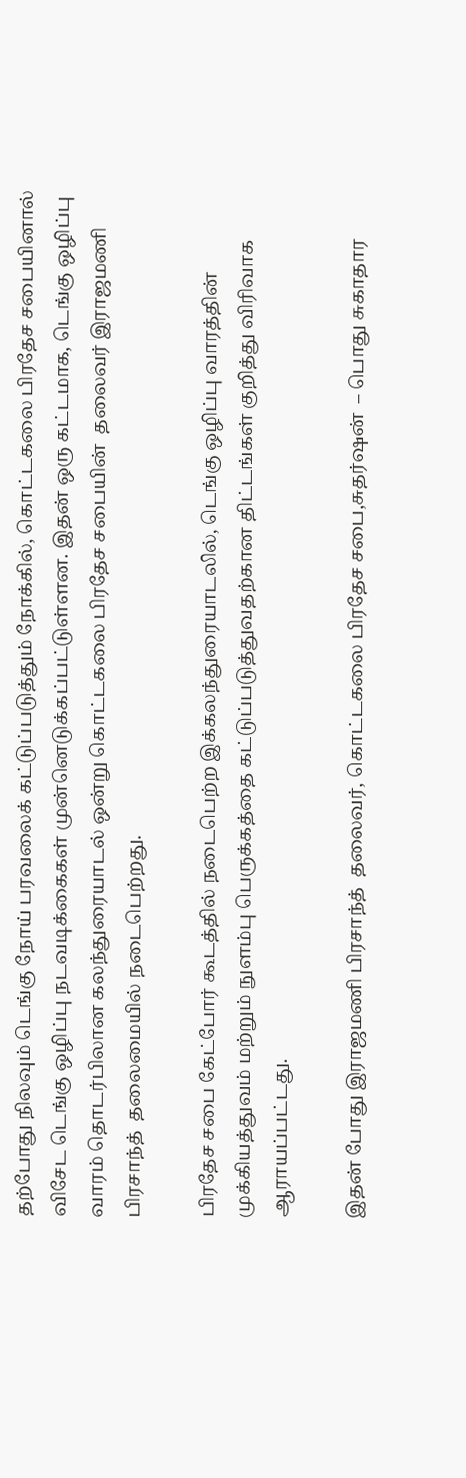தற்போது நிலவும் டெங்கு நோய் பரவலைக் கட்டுப்படுத்தும் நோக்கில், கொட்டகலை பிரதேச சபையினால் விசேட டெங்கு ஒழிப்பு நடவடிக்கைகள் முன்னெடுக்கப்பட்டுள்ளன. இதன் ஒரு கட்டமாக, டெங்கு ஒழிப்பு வாரம் தொடர்பிலான கலந்துரையாடல் ஒன்று கொட்டகலை பிரதேச சபையின்  தலைவர் இராஜமணி பிரசாந்த்  தலைமையில் நடைபெற்றது.

பிரதேச சபை கேட்போர் கூடத்தில் நடைபெற்ற இக்கலந்துரையாடலில், டெங்கு ஒழிப்பு வாரத்தின் முக்கியத்துவம் மற்றும் நுளம்பு பெருக்கத்தை கட்டுப்படுத்துவதற்கான திட்டங்கள் குறித்து விரிவாக ஆராயப்பட்டது.

இதன் போது இராஜமணி பிரசாந்த்  தலைவர், கொட்டகலை பிரதேச சபை,சுதர்ஷன்  – பொது சுகாதார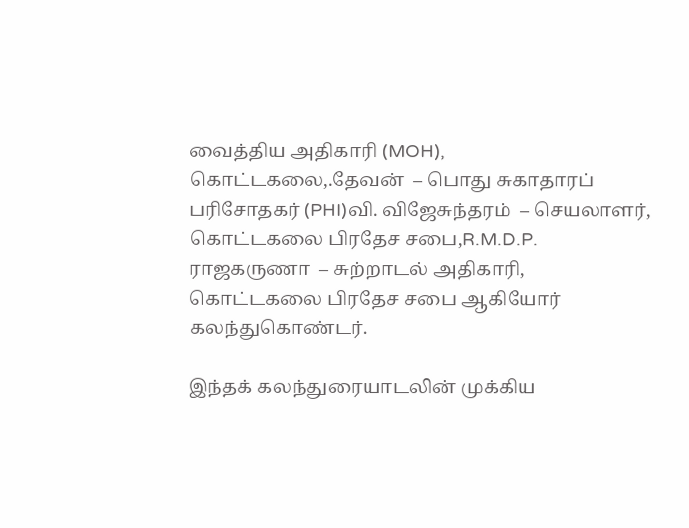வைத்திய அதிகாரி (MOH), கொட்டகலை,.தேவன்  – பொது சுகாதாரப் பரிசோதகர் (PHI)வி. விஜேசுந்தரம்  – செயலாளர், கொட்டகலை பிரதேச சபை,R.M.D.P. ராஜகருணா  – சுற்றாடல் அதிகாரி, கொட்டகலை பிரதேச சபை ஆகியோர் கலந்துகொண்டர்.

இந்தக் கலந்துரையாடலின் முக்கிய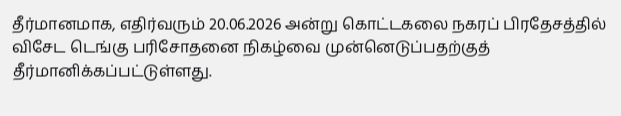தீர்மானமாக, எதிர்வரும் 20.06.2026 அன்று கொட்டகலை நகரப் பிரதேசத்தில் விசேட டெங்கு பரிசோதனை நிகழ்வை முன்னெடுப்பதற்குத் தீர்மானிக்கப்பட்டுள்ளது.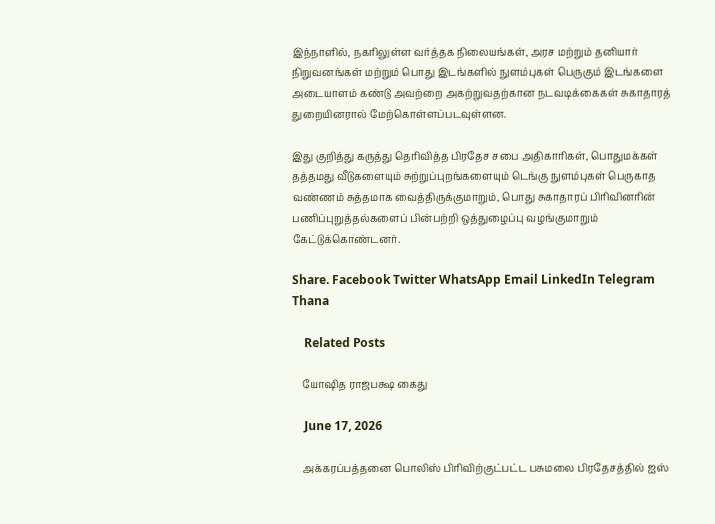இந்நாளில், நகரிலுள்ள வர்த்தக நிலையங்கள், அரச மற்றும் தனியார் நிறுவனங்கள் மற்றும் பொது இடங்களில் நுளம்புகள் பெருகும் இடங்களை அடையாளம் கண்டு அவற்றை அகற்றுவதற்கான நடவடிக்கைகள் சுகாதாரத் துறையினரால் மேற்கொள்ளப்படவுள்ளன.

இது குறித்து கருத்து தெரிவித்த பிரதேச சபை அதிகாரிகள், பொதுமக்கள் தத்தமது வீடுகளையும் சுற்றுப்புறங்களையும் டெங்கு நுளம்புகள் பெருகாத வண்ணம் சுத்தமாக வைத்திருக்குமாறும், பொது சுகாதாரப் பிரிவினரின் பணிப்புறுத்தல்களைப் பின்பற்றி ஒத்துழைப்பு வழங்குமாறும் கேட்டுக்கொண்டனர்.

Share. Facebook Twitter WhatsApp Email LinkedIn Telegram
Thana

    Related Posts

    யோஷித ராஜபக்ஷ கைது

    June 17, 2026

    அக்கரப்பத்தனை பொலிஸ் பிரிவிற்குட்பட்ட பசுமலை பிரதேசத்தில் ஐஸ்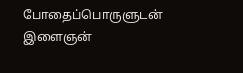போதைப்பொருளுடன் இளைஞன்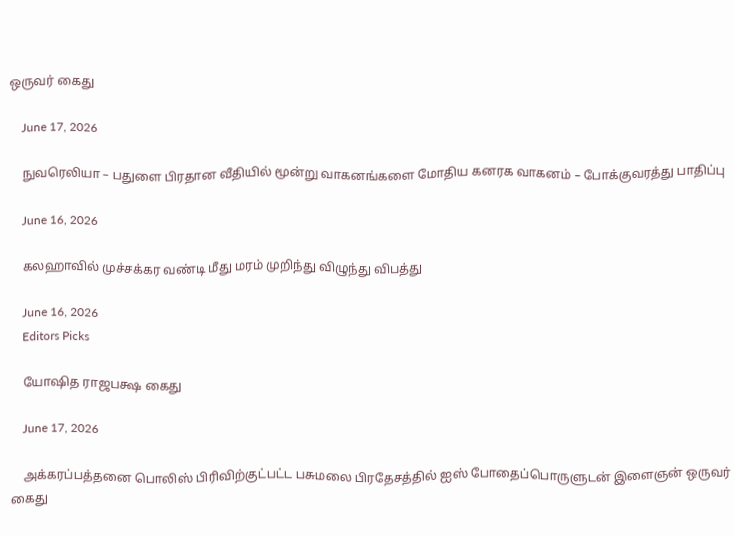ஒருவர் கைது

    June 17, 2026

    நுவரெலியா – பதுளை பிரதான வீதியில் மூன்று வாகனங்களை மோதிய கனரக வாகனம் – போக்குவரத்து பாதிப்பு

    June 16, 2026

    கலஹாவில் முச்சக்கர வண்டி மீது மரம் முறிந்து விழுந்து விபத்து

    June 16, 2026
    Editors Picks

    யோஷித ராஜபக்ஷ கைது

    June 17, 2026

    அக்கரப்பத்தனை பொலிஸ் பிரிவிற்குட்பட்ட பசுமலை பிரதேசத்தில் ஐஸ் போதைப்பொருளுடன் இளைஞன் ஒருவர் கைது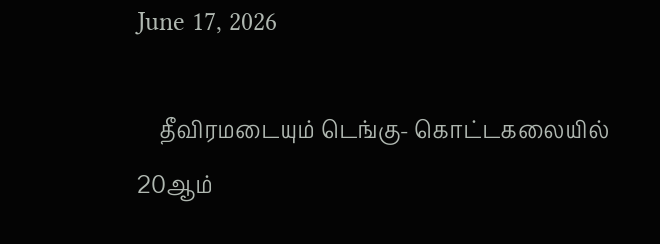June 17, 2026

    தீவிரமடையும் டெங்கு- கொட்டகலையில் 20ஆம்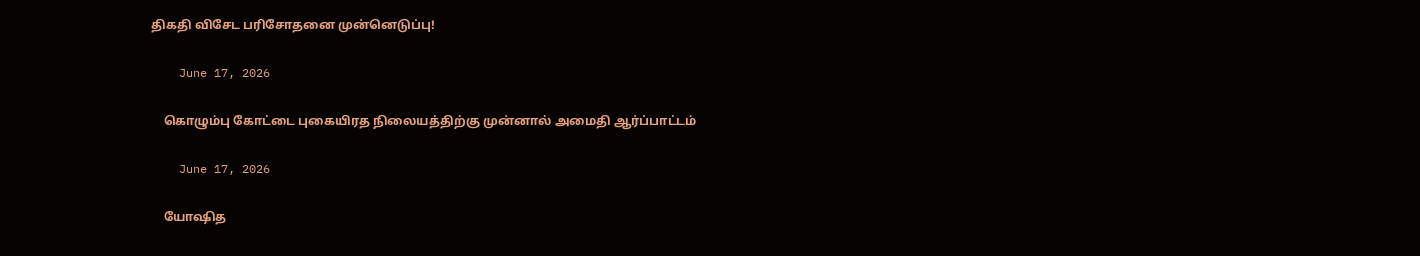திகதி விசேட பரிசோதனை முன்னெடுப்பு!

    June 17, 2026

    கொழும்பு கோட்டை புகையிரத நிலையத்திற்கு முன்னால் அமைதி ஆர்ப்பாட்டம்

    June 17, 2026

    யோஷித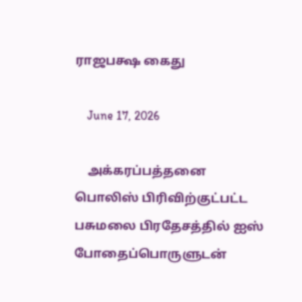ராஜபக்ஷ கைது

    June 17, 2026

    அக்கரப்பத்தனை பொலிஸ் பிரிவிற்குட்பட்ட பசுமலை பிரதேசத்தில் ஐஸ் போதைப்பொருளுடன்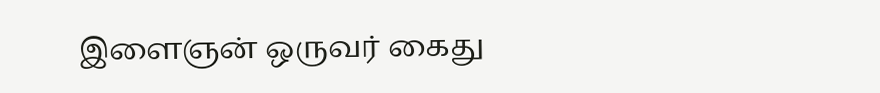இளைஞன் ஒருவர் கைது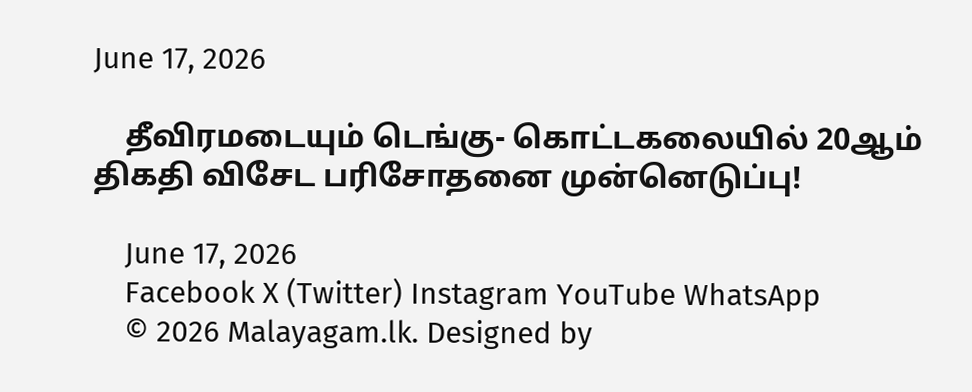June 17, 2026

    தீவிரமடையும் டெங்கு- கொட்டகலையில் 20ஆம் திகதி விசேட பரிசோதனை முன்னெடுப்பு!

    June 17, 2026
    Facebook X (Twitter) Instagram YouTube WhatsApp
    © 2026 Malayagam.lk. Designed by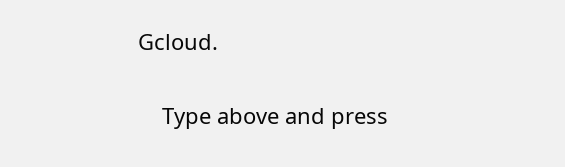Gcloud.

    Type above and press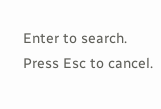Enter to search. Press Esc to cancel.